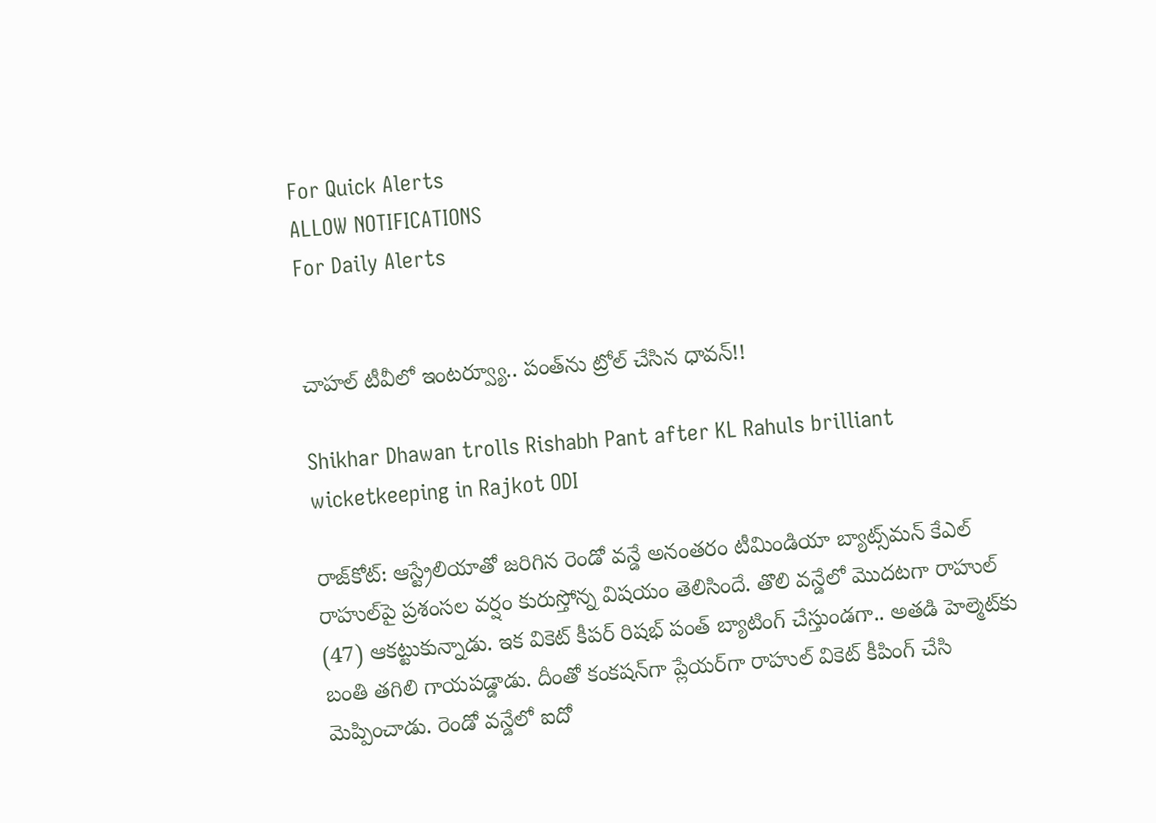For Quick Alerts
ALLOW NOTIFICATIONS
For Daily Alerts


చాహల్‌ టీవీలో ఇంటర్వ్యూ.. పంత్‌ను ట్రోల్‌ చేసిన ధావన్‌!!

Shikhar Dhawan trolls Rishabh Pant after KL Rahuls brilliant wicketkeeping in Rajkot ODI

రాజ్‌కోట్‌: ఆస్ట్రేలియాతో జరిగిన రెండో వన్డే అనంతరం టీమిండియా బ్యాట్స్‌మన్‌ కేఎల్‌ రాహుల్‌పై ప్రశంసల వర్షం కురుస్తోన్న విషయం తెలిసిందే. తొలి వన్డేలో మొదటగా రాహుల్‌ (47) ఆకట్టుకున్నాడు. ఇక వికెట్‌ కీపర్ రిషభ్‌ పంత్‌ బ్యాటింగ్‌ చేస్తుండగా.. అతడి హెల్మెట్‌కు బంతి తగిలి గాయపడ్డాడు. దీంతో కంకషన్‌గా ప్లేయర్‌గా రాహుల్‌ వికెట్‌ కీపింగ్‌ చేసి మెప్పించాడు. రెండో వన్డేలో ఐదో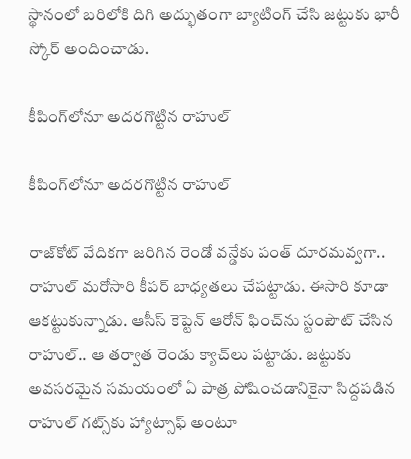స్థానంలో బరిలోకి దిగి అద్భుతంగా బ్యాటింగ్ చేసి జట్టుకు భారీ స్కోర్ అందించాడు.

కీపింగ్‌లోనూ అదరగొట్టిన రాహుల్‌

కీపింగ్‌లోనూ అదరగొట్టిన రాహుల్‌

రాజ్‌కోట్‌ వేదికగా జరిగిన రెండో వన్డేకు పంత్‌ దూరమవ్వగా.. రాహుల్‌ మరోసారి కీపర్‌ బాధ్యతలు చేపట్టాడు. ఈసారి కూడా ఆకట్టుకున్నాడు. ఆసీస్‌ కెప్టెన్‌ ఆరోన్‌ ఫించ్‌ను స్టంపౌట్‌ చేసిన రాహుల్‌.. ఆ తర్వాత రెండు క్యాచ్‌లు పట్టాడు. జట్టుకు అవసరమైన సమయంలో ఏ పాత్ర పోషించడానికైనా సిద్దపడిన రాహుల్‌ గట్స్‌కు హ్యాట్సాఫ్‌ అంటూ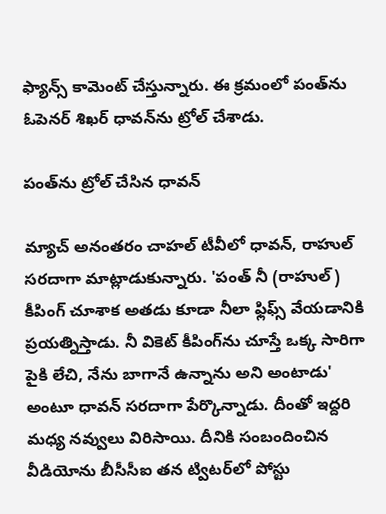ఫ్యాన్స్‌ కామెంట్‌ చేస్తున్నారు. ఈ క్రమంలో పంత్‌ను ఓపెనర్ శిఖర్‌ ధావన్‌ను ట్రోల్‌ చేశాడు.

పంత్‌ను ట్రోల్‌ చేసిన ధావన్‌

మ్యాచ్‌ అనంతరం చాహల్‌ టీవీలో ధావన్‌, రాహుల్‌ సరదాగా మాట్లాడుకున్నారు. 'పంత్‌ నీ (రాహుల్‌) కీపింగ్‌ చూశాక అతడు కూడా నీలా ఫ్లిఫ్స్‌ వేయడానికి ప్రయత్నిస్తాడు. నీ వికెట్‌ కీపింగ్‌ను చూస్తే ఒక్క సారిగా పైకి లేచి, నేను బాగానే ఉన్నాను అని అంటాడు' అంటూ ధావన్‌ సరదాగా పేర్కొన్నాడు. దీంతో ఇద్దరి మధ్య నవ్వులు విరిసాయి. దీనికి సంబందించిన వీడియోను బీసీసీఐ తన ట్విటర్‌లో పోస్టు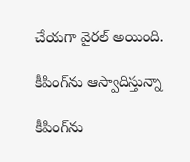చేయగా వైరల్ అయింది.

కీపింగ్‌ను ఆస్వాదిస్తున్నా

కీపింగ్‌ను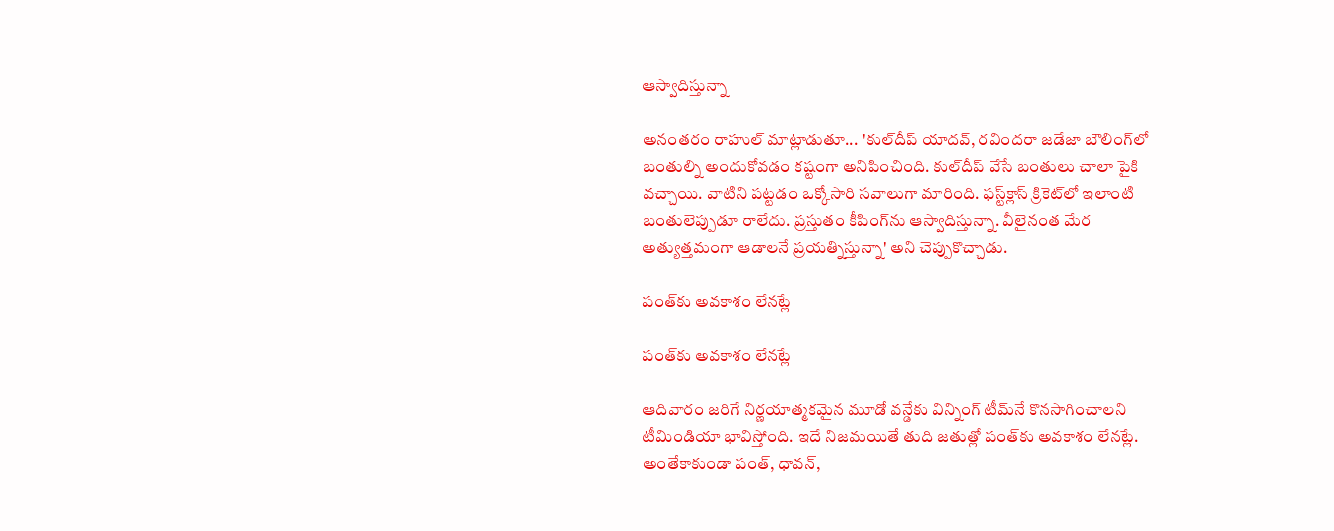ఆస్వాదిస్తున్నా

అనంతరం రాహుల్‌ మాట్లాడుతూ... 'కుల్‌దీప్‌ యాదవ్, రవిందరా జడేజా బౌలింగ్‌లో బంతుల్ని అందుకోవడం కష్టంగా అనిపించింది. కుల్‌దీప్‌ వేసే బంతులు చాలా పైకి వచ్చాయి. వాటిని పట్టడం ఒక్కోసారి సవాలుగా మారింది. ఫస్ట్‌క్లాస్‌ క్రికెట్‌లో ఇలాంటి బంతులెప్పుడూ రాలేదు. ప్రస్తుతం కీపింగ్‌ను ఆస్వాదిస్తున్నా. వీలైనంత మేర అత్యుత్తమంగా ఆడాలనే ప్రయత్నిస్తున్నా' అని చెప్పుకొచ్చాడు.

పంత్‌కు అవకాశం లేనట్లే

పంత్‌కు అవకాశం లేనట్లే

ఆదివారం జరిగే నిర్ణయాత్మకమైన మూడో వన్డేకు విన్నింగ్‌ టీమ్‌నే కొనసాగించాలని టీమిండియా భావిస్తోంది. ఇదే నిజమయితే తుది జతుత్లో పంత్‌కు అవకాశం లేనట్లే. అంతేకాకుండా పంత్‌, ధావన్‌,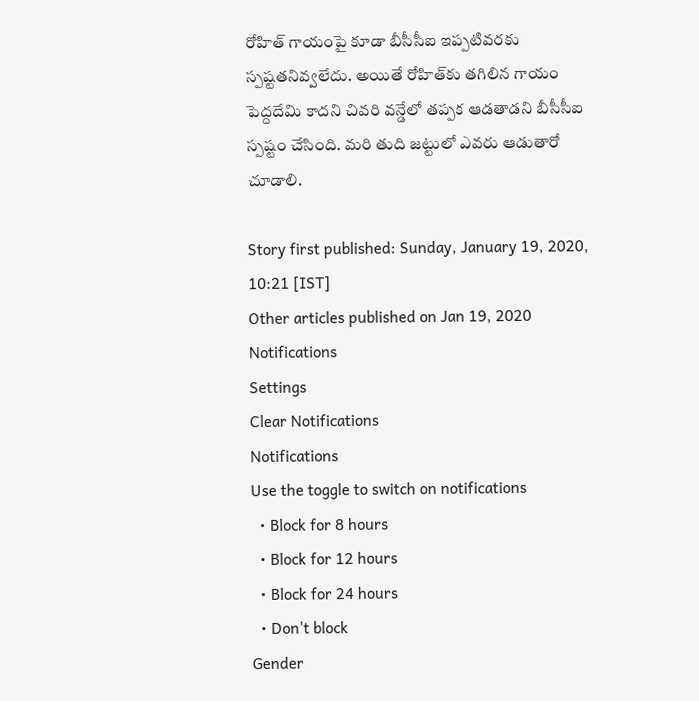రోహిత్ గాయంపై కూడా బీసీసీఐ ఇప్పటివరకు స్పష్టతనివ్వలేదు. అయితే రోహిత్‌కు తగిలిన గాయం పెద్దదేమి కాదని చివరి వన్డేలో తప్పక ఆడతాడని బీసీసీఐ స్పష్టం చేసింది. మరి తుది జట్టులో ఎవరు ఆడుతారో చూడాలి.

Story first published: Sunday, January 19, 2020, 10:21 [IST]
Other articles published on Jan 19, 2020
Notifications
Settings
Clear Notifications
Notifications
Use the toggle to switch on notifications
  • Block for 8 hours
  • Block for 12 hours
  • Block for 24 hours
  • Don't block
Gender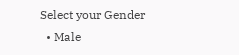Select your Gender
  • Male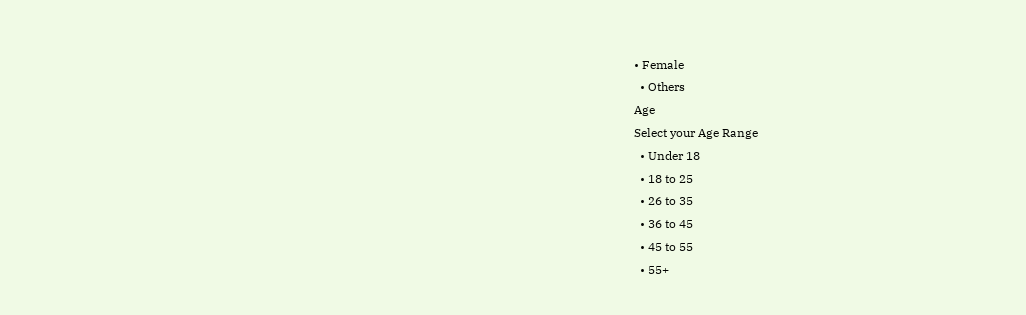• Female
  • Others
Age
Select your Age Range
  • Under 18
  • 18 to 25
  • 26 to 35
  • 36 to 45
  • 45 to 55
  • 55+